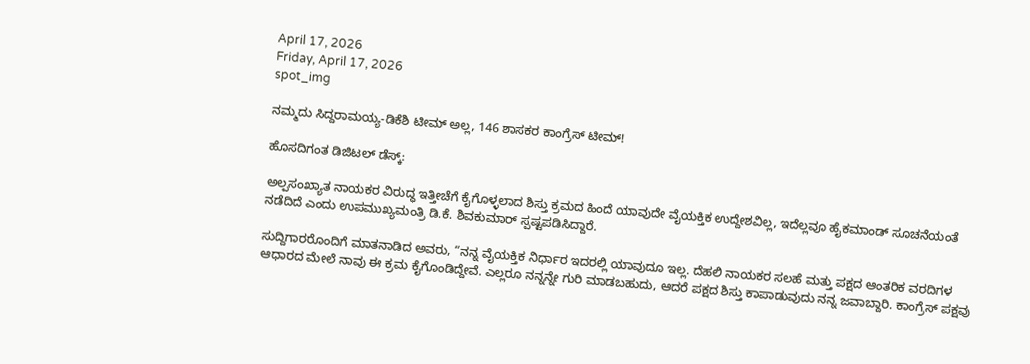April 17, 2026
Friday, April 17, 2026
spot_img

ನಮ್ಮದು ಸಿದ್ದರಾಮಯ್ಯ-ಡಿಕೆಶಿ ಟೀಮ್ ಅಲ್ಲ, 146 ಶಾಸಕರ ಕಾಂಗ್ರೆಸ್ ಟೀಮ್!

ಹೊಸದಿಗಂತ ಡಿಜಿಟಲ್ ಡೆಸ್ಕ್:

ಅಲ್ಪಸಂಖ್ಯಾತ ನಾಯಕರ ವಿರುದ್ಧ ಇತ್ತೀಚೆಗೆ ಕೈಗೊಳ್ಳಲಾದ ಶಿಸ್ತು ಕ್ರಮದ ಹಿಂದೆ ಯಾವುದೇ ವೈಯಕ್ತಿಕ ಉದ್ದೇಶವಿಲ್ಲ, ಇದೆಲ್ಲವೂ ಹೈಕಮಾಂಡ್ ಸೂಚನೆಯಂತೆ ನಡೆದಿದೆ ಎಂದು ಉಪಮುಖ್ಯಮಂತ್ರಿ ಡಿ.ಕೆ. ಶಿವಕುಮಾರ್ ಸ್ಪಷ್ಟಪಡಿಸಿದ್ದಾರೆ.

ಸುದ್ದಿಗಾರರೊಂದಿಗೆ ಮಾತನಾಡಿದ ಅವರು, “ನನ್ನ ವೈಯಕ್ತಿಕ ನಿರ್ಧಾರ ಇದರಲ್ಲಿ ಯಾವುದೂ ಇಲ್ಲ. ದೆಹಲಿ ನಾಯಕರ ಸಲಹೆ ಮತ್ತು ಪಕ್ಷದ ಆಂತರಿಕ ವರದಿಗಳ ಆಧಾರದ ಮೇಲೆ ನಾವು ಈ ಕ್ರಮ ಕೈಗೊಂಡಿದ್ದೇವೆ. ಎಲ್ಲರೂ ನನ್ನನ್ನೇ ಗುರಿ ಮಾಡಬಹುದು, ಆದರೆ ಪಕ್ಷದ ಶಿಸ್ತು ಕಾಪಾಡುವುದು ನನ್ನ ಜವಾಬ್ದಾರಿ. ಕಾಂಗ್ರೆಸ್ ಪಕ್ಷವು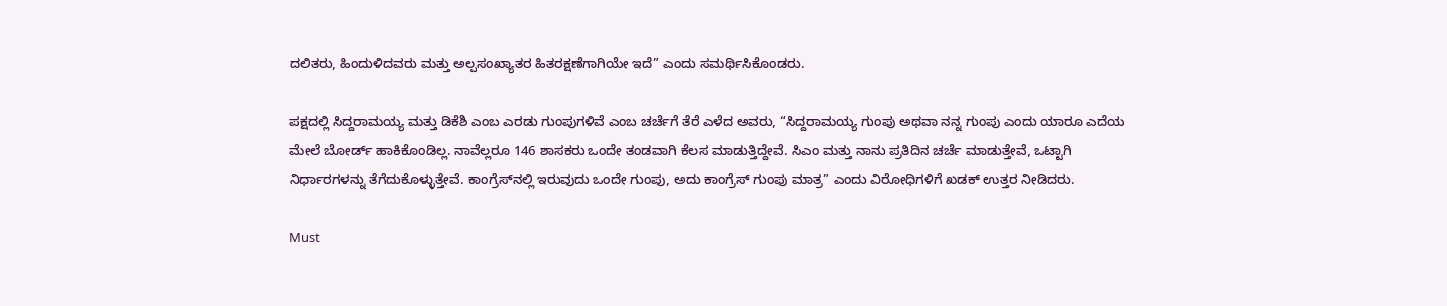ದಲಿತರು, ಹಿಂದುಳಿದವರು ಮತ್ತು ಅಲ್ಪಸಂಖ್ಯಾತರ ಹಿತರಕ್ಷಣೆಗಾಗಿಯೇ ಇದೆ” ಎಂದು ಸಮರ್ಥಿಸಿಕೊಂಡರು.

ಪಕ್ಷದಲ್ಲಿ ಸಿದ್ದರಾಮಯ್ಯ ಮತ್ತು ಡಿಕೆಶಿ ಎಂಬ ಎರಡು ಗುಂಪುಗಳಿವೆ ಎಂಬ ಚರ್ಚೆಗೆ ತೆರೆ ಎಳೆದ ಅವರು, “ಸಿದ್ದರಾಮಯ್ಯ ಗುಂಪು ಅಥವಾ ನನ್ನ ಗುಂಪು ಎಂದು ಯಾರೂ ಎದೆಯ ಮೇಲೆ ಬೋರ್ಡ್ ಹಾಕಿಕೊಂಡಿಲ್ಲ. ನಾವೆಲ್ಲರೂ 146 ಶಾಸಕರು ಒಂದೇ ತಂಡವಾಗಿ ಕೆಲಸ ಮಾಡುತ್ತಿದ್ದೇವೆ. ಸಿಎಂ ಮತ್ತು ನಾನು ಪ್ರತಿದಿನ ಚರ್ಚೆ ಮಾಡುತ್ತೇವೆ, ಒಟ್ಟಾಗಿ ನಿರ್ಧಾರಗಳನ್ನು ತೆಗೆದುಕೊಳ್ಳುತ್ತೇವೆ. ಕಾಂಗ್ರೆಸ್‌ನಲ್ಲಿ ಇರುವುದು ಒಂದೇ ಗುಂಪು, ಅದು ಕಾಂಗ್ರೆಸ್ ಗುಂಪು ಮಾತ್ರ” ಎಂದು ವಿರೋಧಿಗಳಿಗೆ ಖಡಕ್ ಉತ್ತರ ನೀಡಿದರು.

Must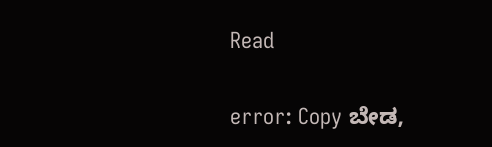Read

error: Copy ಬೇಡ,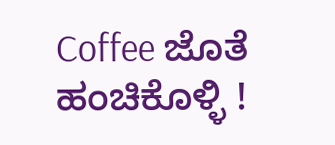Coffee ಜೊತೆ ಹಂಚಿಕೊಳ್ಳಿ !